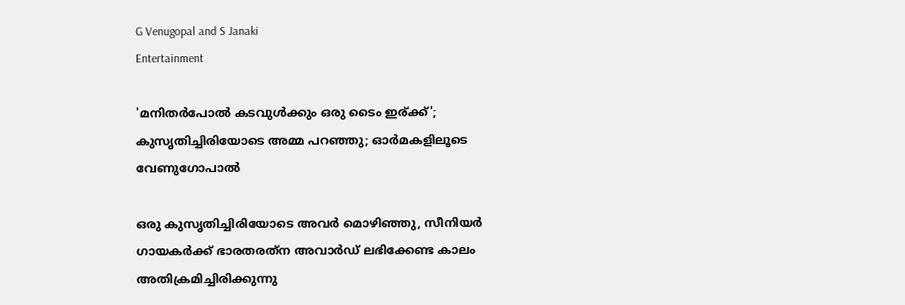G Venugopal and S Janaki
Entertainment

'മനിതര്‍പോല്‍ കടവുള്‍ക്കും ഒരു ടൈം ഇര്ക്ക്'; കുസൃതിച്ചിരിയോടെ അമ്മ പറഞ്ഞു; ഓര്‍മകളിലൂടെ വേണുഗോപാല്‍

ഒരു കുസൃതിച്ചിരിയോടെ അവര്‍ മൊഴിഞ്ഞു, സീനിയര്‍ ഗായകര്‍ക്ക് ഭാരതരത്‌ന അവാര്‍ഡ് ലഭിക്കേണ്ട കാലം അതിക്രമിച്ചിരിക്കുന്നു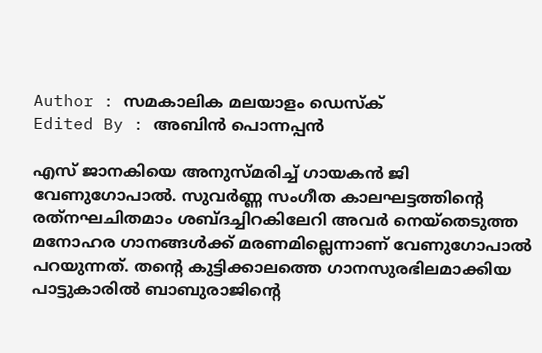Author : സമകാലിക മലയാളം ഡെസ്ക്
Edited By : അബിന്‍ പൊന്നപ്പന്‍

എസ് ജാനകിയെ അനുസ്മരിച്ച് ഗായകന്‍ ജി വേണുഗോപാല്‍. സുവര്‍ണ്ണ സംഗീത കാലഘട്ടത്തിന്റെ രത്‌നഘചിതമാം ശബ്ദച്ചിറകിലേറി അവര്‍ നെയ്‌തെടുത്ത മനോഹര ഗാനങ്ങള്‍ക്ക് മരണമില്ലെന്നാണ് വേണുഗോപാല്‍ പറയുന്നത്. തന്റെ കുട്ടിക്കാലത്തെ ഗാനസുരഭിലമാക്കിയ പാട്ടുകാരില്‍ ബാബുരാജിന്റെ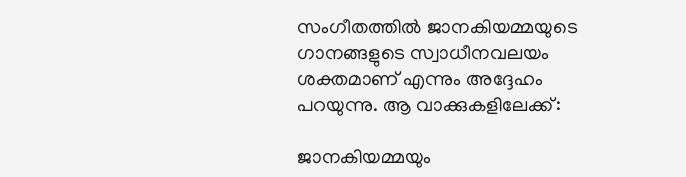സംഗീതത്തില്‍ ജാനകിയമ്മയുടെ ഗാനങ്ങളുടെ സ്വാധീനവലയം ശക്തമാണ് എന്നും അദ്ദേഹം പറയുന്നു. ആ വാക്കുകളിലേക്ക്:

ജാനകിയമ്മയും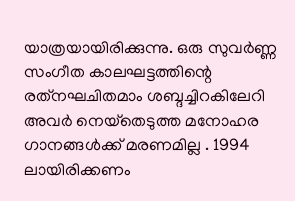യാത്രയായിരിക്കുന്നു. ഒരു സുവര്‍ണ്ണ സംഗീത കാലഘട്ടത്തിന്റെ രത്‌നഘചിതമാം ശബ്ദച്ചിറകിലേറി അവര്‍ നെയ്‌തെടുത്ത മനോഹര ഗാനങ്ങള്‍ക്ക് മരണമില്ല . 1994 ലായിരിക്കണം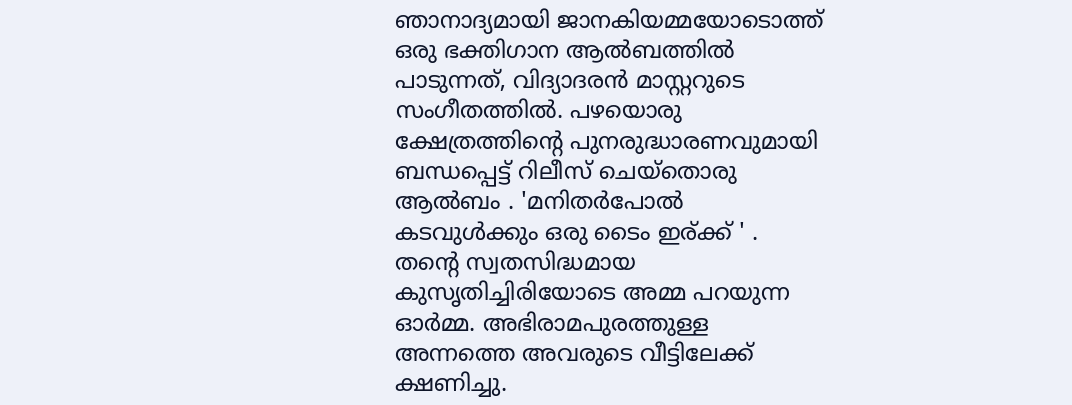ഞാനാദ്യമായി ജാനകിയമ്മയോടൊത്ത് ഒരു ഭക്തിഗാന ആല്‍ബത്തില്‍ പാടുന്നത്, വിദ്യാദരന്‍ മാസ്റ്ററുടെ സംഗീതത്തില്‍. പഴയൊരു ക്ഷേത്രത്തിന്റെ പുനരുദ്ധാരണവുമായി ബന്ധപ്പെട്ട് റിലീസ് ചെയ്‌തൊരു ആല്‍ബം . 'മനിതര്‍പോല്‍ കടവുള്‍ക്കും ഒരു ടൈം ഇര്ക്ക് ' . തന്റെ സ്വതസിദ്ധമായ കുസൃതിച്ചിരിയോടെ അമ്മ പറയുന്ന ഓര്‍മ്മ. അഭിരാമപുരത്തുള്ള അന്നത്തെ അവരുടെ വീട്ടിലേക്ക് ക്ഷണിച്ചു.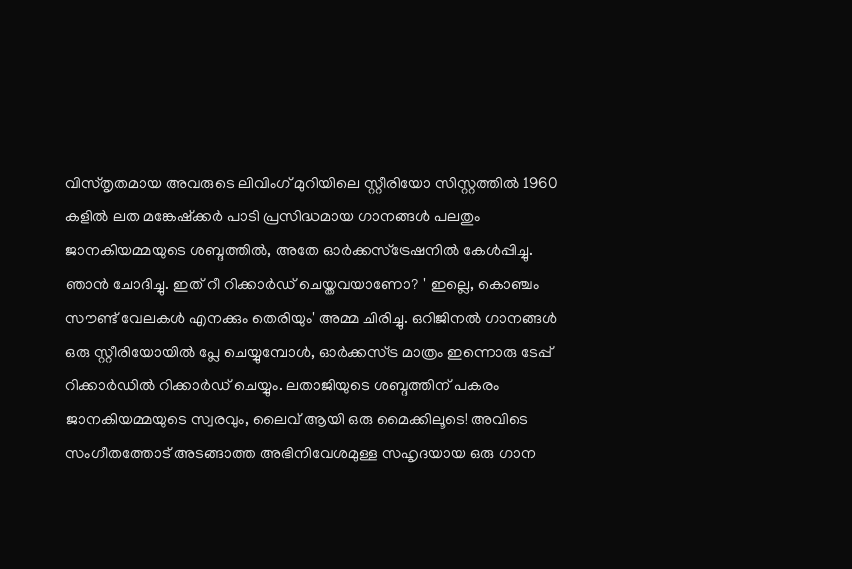വിസ്തൃതമായ അവരുടെ ലിവിംഗ് മുറിയിലെ സ്റ്റീരിയോ സിസ്റ്റത്തില്‍ 1960 കളില്‍ ലത മങ്കേഷ്‌ക്കര്‍ പാടി പ്രസിദ്ധമായ ഗാനങ്ങള്‍ പലതും ജാനകിയമ്മയുടെ ശബ്ദത്തില്‍, അതേ ഓര്‍ക്കസ്‌ട്രേഷനില്‍ കേള്‍പ്പിച്ചു. ഞാന്‍ ചോദിച്ചു. ഇത് റീ റിക്കാര്‍ഡ് ചെയ്തവയാണോ? ' ഇല്ലെ, കൊഞ്ചം സൗണ്ട് വേലകള്‍ എനക്കും തെരിയും' അമ്മ ചിരിച്ചു. ഒറിജിനല്‍ ഗാനങ്ങള്‍ ഒരു സ്റ്റീരിയോയില്‍ പ്ലേ ചെയ്യുമ്പോള്‍, ഓര്‍ക്കസ്ട്ര മാത്രം ഇന്നൊരു ടേപ്പ് റിക്കാര്‍ഡില്‍ റിക്കാര്‍ഡ് ചെയ്യും. ലതാജിയുടെ ശബ്ദത്തിന് പകരം ജാനകിയമ്മയുടെ സ്വരവും, ലൈവ് ആയി ഒരു മൈക്കിലൂടെ! അവിടെ സംഗീതത്തോട് അടങ്ങാത്ത അഭിനിവേശമുള്ള സഹൃദയായ ഒരു ഗാന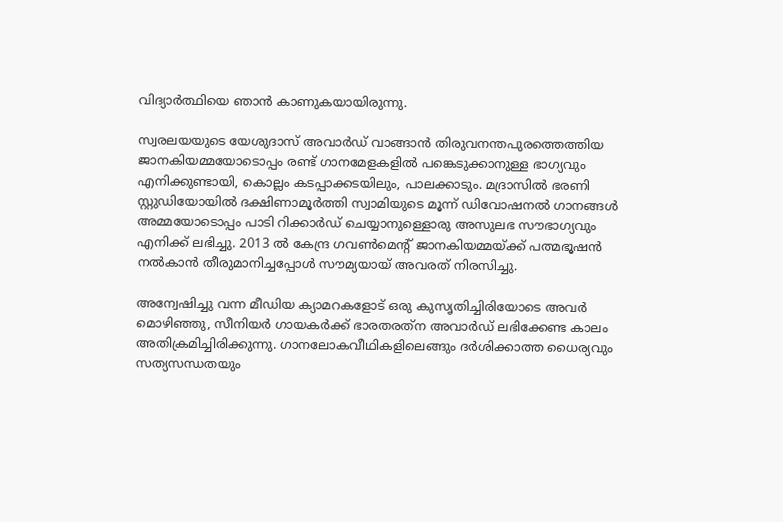വിദ്യാര്‍ത്ഥിയെ ഞാന്‍ കാണുകയായിരുന്നു.

സ്വരലയയുടെ യേശുദാസ് അവാര്‍ഡ് വാങ്ങാന്‍ തിരുവനന്തപുരത്തെത്തിയ ജാനകിയമ്മയോടൊപ്പം രണ്ട് ഗാനമേളകളില്‍ പങ്കെടുക്കാനുള്ള ഭാഗ്യവും എനിക്കുണ്ടായി, കൊല്ലം കടപ്പാക്കടയിലും, പാലക്കാടും. മദ്രാസില്‍ ഭരണി സ്റ്റുഡിയോയില്‍ ദക്ഷിണാമൂര്‍ത്തി സ്വാമിയുടെ മൂന്ന് ഡിവോഷനല്‍ ഗാനങ്ങള്‍ അമ്മയോടൊപ്പം പാടി റിക്കാര്‍ഡ് ചെയ്യാനുള്ളൊരു അസുലഭ സൗഭാഗ്യവും എനിക്ക് ലഭിച്ചു. 2013 ല്‍ കേന്ദ്ര ഗവണ്‍മെന്റ് ജാനകിയമ്മയ്ക്ക് പത്മഭൂഷന്‍ നല്‍കാന്‍ തീരുമാനിച്ചപ്പോള്‍ സൗമ്യയായ് അവരത് നിരസിച്ചു.

അന്വേഷിച്ചു വന്ന മീഡിയ ക്യാമറകളോട് ഒരു കുസൃതിച്ചിരിയോടെ അവര്‍ മൊഴിഞ്ഞു, സീനിയര്‍ ഗായകര്‍ക്ക് ഭാരതരത്‌ന അവാര്‍ഡ് ലഭിക്കേണ്ട കാലം അതിക്രമിച്ചിരിക്കുന്നു. ഗാനലോകവീഥികളിലെങ്ങും ദര്‍ശിക്കാത്ത ധൈര്യവും സത്യസന്ധതയും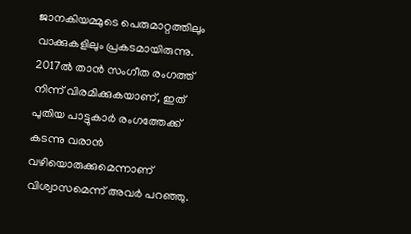ജാനകിയമ്മുടെ പെരുമാറ്റത്തിലും വാക്കുകളിലും പ്രകടമായിരുന്നു. 2017ല്‍ താന്‍ സംഗീത രംഗത്ത് നിന്ന് വിരമിക്കുകയാണ്, ഇത് പുതിയ പാട്ടുകാര്‍ രംഗത്തേക്ക് കടന്നു വരാന്‍ വഴിയൊരുക്കുമെന്നാണ് വിശ്വാസമെന്ന് അവര്‍ പറഞ്ഞു.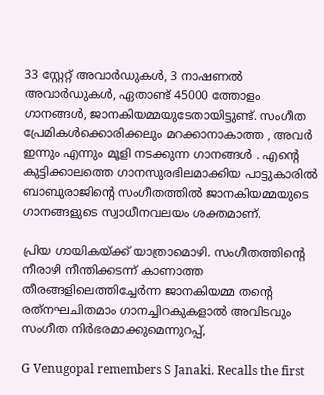33 സ്റ്റേറ്റ് അവാര്‍ഡുകള്‍, 3 നാഷണല്‍ അവാര്‍ഡുകള്‍, ഏതാണ്ട് 45000 ത്തോളം ഗാനങ്ങള്‍, ജാനകിയമ്മയുടേതായിട്ടുണ്ട്. സംഗീത പ്രേമികള്‍ക്കൊരിക്കലും മറക്കാനാകാത്ത , അവര്‍ ഇന്നും എന്നും മൂളി നടക്കുന്ന ഗാനങ്ങള്‍ . എന്റെ കുട്ടിക്കാലത്തെ ഗാനസുരഭിലമാക്കിയ പാട്ടുകാരില്‍ ബാബുരാജിന്റെ സംഗീതത്തില്‍ ജാനകിയമ്മയുടെ ഗാനങ്ങളുടെ സ്വാധീനവലയം ശക്തമാണ്.

പ്രിയ ഗായികയ്ക്ക് യാത്രാമൊഴി. സംഗീതത്തിന്റെ നീരാഴി നീന്തിക്കടന്ന് കാണാത്ത തീരങ്ങളിലെത്തിച്ചേര്‍ന്ന ജാനകിയമ്മ തന്റെ രത്‌നഘചിതമാം ഗാനച്ചിറകുകളാല്‍ അവിടവും സംഗീത നിര്‍ഭരമാക്കുമെന്നുറപ്പ്,

G Venugopal remembers S Janaki. Recalls the first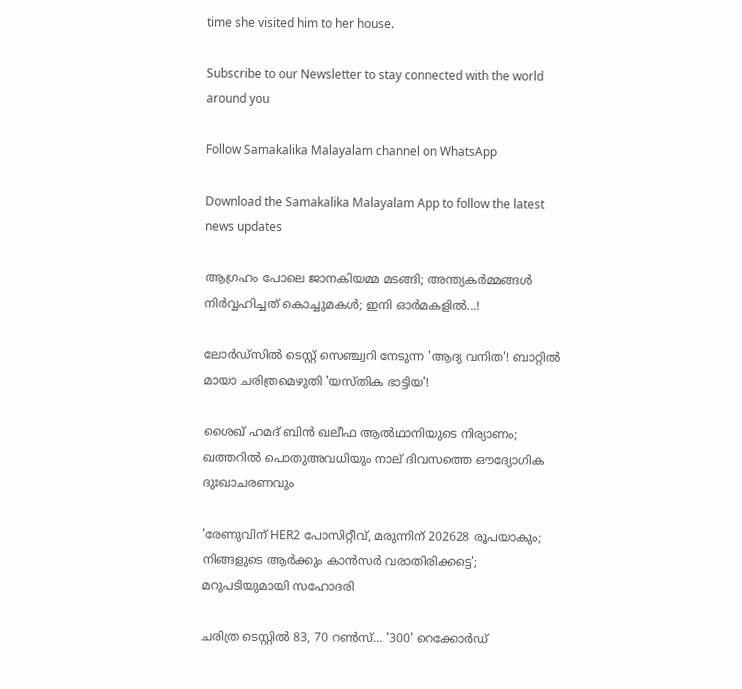time she visited him to her house.

Subscribe to our Newsletter to stay connected with the world around you

Follow Samakalika Malayalam channel on WhatsApp

Download the Samakalika Malayalam App to follow the latest news updates

ആഗ്രഹം പോലെ ജാനകിയമ്മ മടങ്ങി; അന്ത്യകര്‍മ്മങ്ങള്‍ നിര്‍വ്വഹിച്ചത് കൊച്ചുമകള്‍; ഇനി ഓര്‍മകളില്‍...!

ലോര്‍ഡ്‌സില്‍ ടെസ്റ്റ് സെഞ്ച്വറി നേടുന്ന 'ആദ്യ വനിത'! ബാറ്റിൽ മായാ ചരിത്രമെഴുതി 'യസ്തിക ഭാട്ടിയ'!

ശൈഖ് ഹമദ് ബിന്‍ ഖലീഫ ആല്‍ഥാനിയുടെ നിര്യാണം; ഖത്തറില്‍ പൊതുഅവധിയും നാല് ദിവസത്തെ ഔദ്യോഗിക ദുഃഖാചരണവും

'രേണുവിന് HER2 പോസിറ്റീവ്, മരുന്നിന് 202628 രൂപയാകും; നിങ്ങളുടെ ആര്‍ക്കും കാന്‍സര്‍ വരാതിരിക്കട്ടെ'; മറുപടിയുമായി സഹോദരി

ചരിത്ര ടെസ്റ്റില്‍ 83, 70 റണ്‍സ്... '300' റെക്കോര്‍ഡ്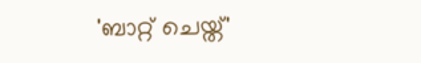'ബാറ്റ് ചെയ്ത്'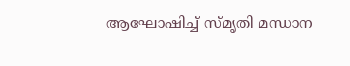ആഘോഷിച്ച് സ്മൃതി മന്ധാന